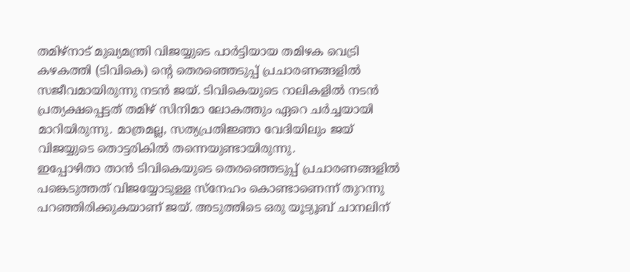തമിഴ്നാട് മുഖ്യമന്ത്രി വിജയ്യുടെ പാർട്ടിയായ തമിഴക വെട്രി കഴകത്തി (ടിവികെ) ന്റെ തെരഞ്ഞെടുപ്പ് പ്രചാരണങ്ങളിൽ സജീവമായിരുന്നു നടൻ ജയ്. ടിവികെയുടെ റാലികളിൽ നടൻ പ്രത്യക്ഷപ്പെട്ടത് തമിഴ് സിനിമാ ലോകത്തും ഏറെ ചർച്ചയായി മാറിയിരുന്നു. മാത്രമല്ല, സത്യപ്രതിജ്ഞാ വേദിയിലും ജയ് വിജയ്യുടെ തൊട്ടരികിൽ തന്നെയുണ്ടായിരുന്നു.
ഇപ്പോഴിതാ താൻ ടിവികെയുടെ തെരഞ്ഞെടുപ്പ് പ്രചാരണങ്ങളിൽ പങ്കെടുത്തത് വിജയ്യോടുള്ള സ്നേഹം കൊണ്ടാണെന്ന് തുറന്നു പറഞ്ഞിരിക്കുകയാണ് ജയ്. അടുത്തിടെ ഒരു യൂട്യൂബ് ചാനലിന്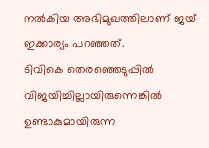നൽകിയ അഭിമുഖത്തിലാണ് ജയ് ഇക്കാര്യം പറഞ്ഞത്.
ടിവികെ തെരഞ്ഞെടുപ്പിൽ വിജയിച്ചില്ലായിരുന്നെങ്കിൽ ഉണ്ടാകുമായിരുന്ന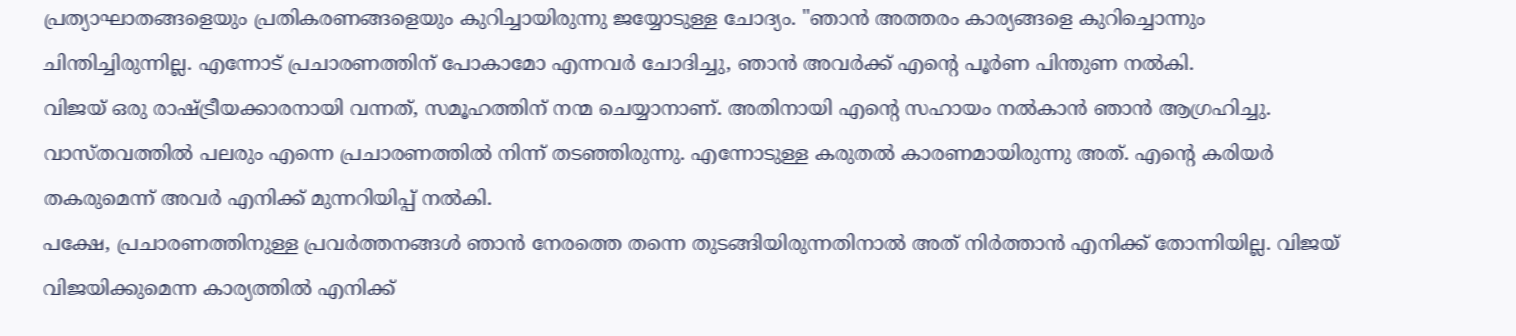പ്രത്യാഘാതങ്ങളെയും പ്രതികരണങ്ങളെയും കുറിച്ചായിരുന്നു ജയ്യോടുള്ള ചോദ്യം. "ഞാൻ അത്തരം കാര്യങ്ങളെ കുറിച്ചൊന്നും ചിന്തിച്ചിരുന്നില്ല. എന്നോട് പ്രചാരണത്തിന് പോകാമോ എന്നവർ ചോദിച്ചു, ഞാൻ അവർക്ക് എന്റെ പൂർണ പിന്തുണ നൽകി.
വിജയ് ഒരു രാഷ്ട്രീയക്കാരനായി വന്നത്, സമൂഹത്തിന് നന്മ ചെയ്യാനാണ്. അതിനായി എന്റെ സഹായം നൽകാൻ ഞാൻ ആഗ്രഹിച്ചു. വാസ്തവത്തിൽ പലരും എന്നെ പ്രചാരണത്തിൽ നിന്ന് തടഞ്ഞിരുന്നു. എന്നോടുള്ള കരുതൽ കാരണമായിരുന്നു അത്. എന്റെ കരിയർ തകരുമെന്ന് അവർ എനിക്ക് മുന്നറിയിപ്പ് നൽകി.
പക്ഷേ, പ്രചാരണത്തിനുള്ള പ്രവർത്തനങ്ങൾ ഞാൻ നേരത്തെ തന്നെ തുടങ്ങിയിരുന്നതിനാൽ അത് നിർത്താൻ എനിക്ക് തോന്നിയില്ല. വിജയ് വിജയിക്കുമെന്ന കാര്യത്തിൽ എനിക്ക്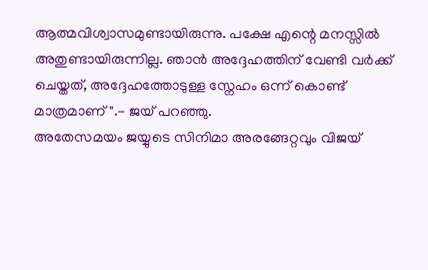ആത്മവിശ്വാസമുണ്ടായിരുന്നു. പക്ഷേ എന്റെ മനസ്സിൽ അതുണ്ടായിരുന്നില്ല. ഞാൻ അദ്ദേഹത്തിന് വേണ്ടി വർക്ക് ചെയ്തത്, അദ്ദേഹത്തോടുള്ള സ്നേഹം ഒന്ന് കൊണ്ട് മാത്രമാണ്".- ജയ് പറഞ്ഞു.
അതേസമയം ജയ്യുടെ സിനിമാ അരങ്ങേറ്റവും വിജയ്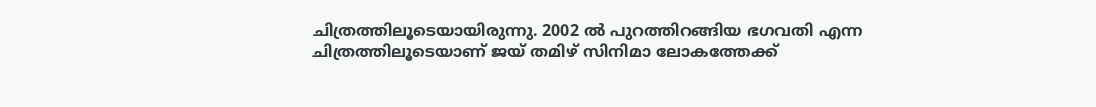ചിത്രത്തിലൂടെയായിരുന്നു. 2002 ൽ പുറത്തിറങ്ങിയ ഭഗവതി എന്ന ചിത്രത്തിലൂടെയാണ് ജയ് തമിഴ് സിനിമാ ലോകത്തേക്ക്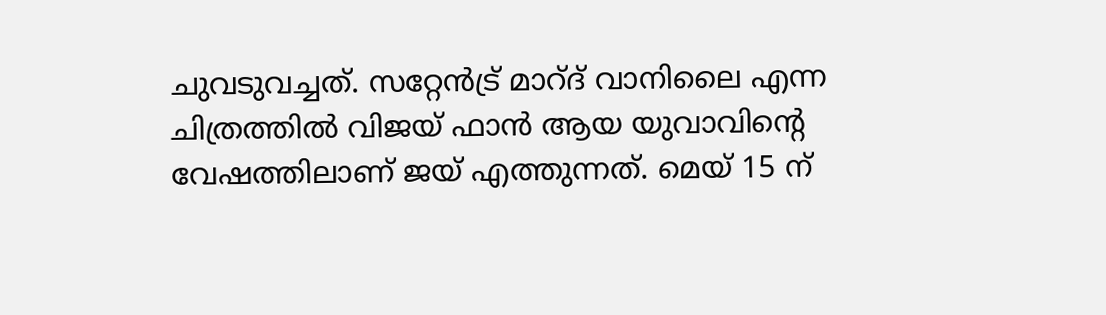ചുവടുവച്ചത്. സറ്റേൻട്ര് മാറ്ദ് വാനിലൈ എന്ന ചിത്രത്തിൽ വിജയ് ഫാൻ ആയ യുവാവിന്റെ വേഷത്തിലാണ് ജയ് എത്തുന്നത്. മെയ് 15 ന്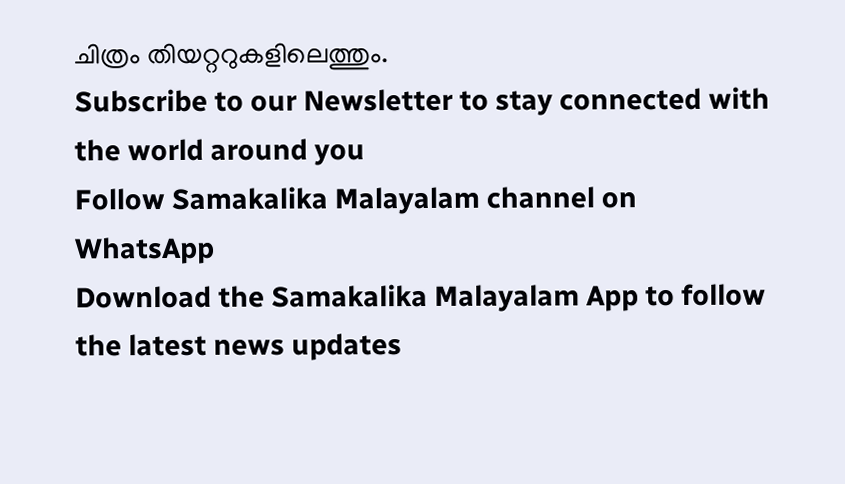ചിത്രം തിയറ്ററുകളിലെത്തും.
Subscribe to our Newsletter to stay connected with the world around you
Follow Samakalika Malayalam channel on WhatsApp
Download the Samakalika Malayalam App to follow the latest news updates